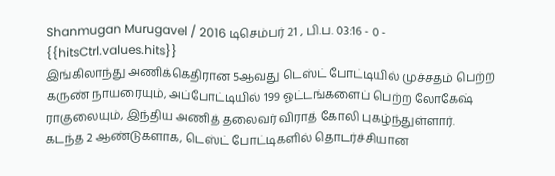Shanmugan Murugavel / 2016 டிசெம்பர் 21 , பி.ப. 03:16 - 0 - {{hitsCtrl.values.hits}}
இங்கிலாந்து அணிக்கெதிரான 5ஆவது டெஸ்ட் போட்டியில் முச்சதம் பெற்ற கருண் நாயரையும், அப்போட்டியில் 199 ஓட்டங்களைப் பெற்ற லோகேஷ் ராகுலையும், இந்திய அணித் தலைவர் விராத் கோலி புகழ்ந்துள்ளார்.
கடந்த 2 ஆண்டுகளாக, டெஸ்ட் போட்டிகளில் தொடர்ச்சியான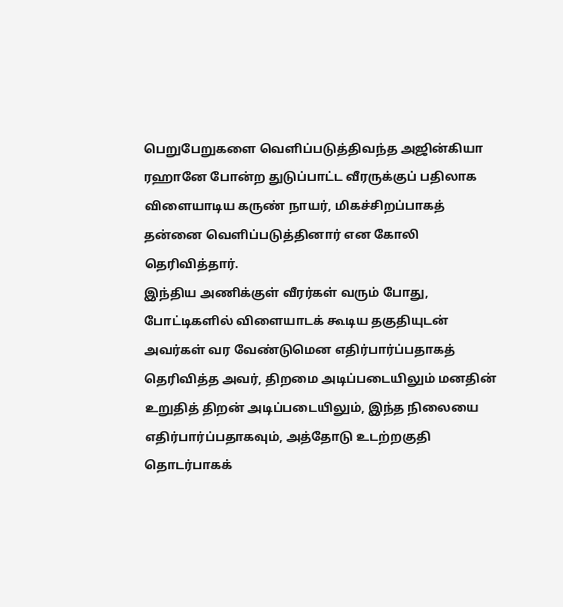பெறுபேறுகளை வெளிப்படுத்திவந்த அஜின்கியா ரஹானே போன்ற துடுப்பாட்ட வீரருக்குப் பதிலாக விளையாடிய கருண் நாயர், மிகச்சிறப்பாகத் தன்னை வெளிப்படுத்தினார் என கோலி தெரிவித்தார்.
இந்திய அணிக்குள் வீரர்கள் வரும் போது, போட்டிகளில் விளையாடக் கூடிய தகுதியுடன் அவர்கள் வர வேண்டுமென எதிர்பார்ப்பதாகத் தெரிவித்த அவர், திறமை அடிப்படையிலும் மனதின் உறுதித் திறன் அடிப்படையிலும், இந்த நிலையை எதிர்பார்ப்பதாகவும், அத்தோடு உடற்றகுதி தொடர்பாகக்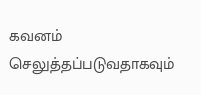கவனம் செலுத்தப்படுவதாகவும்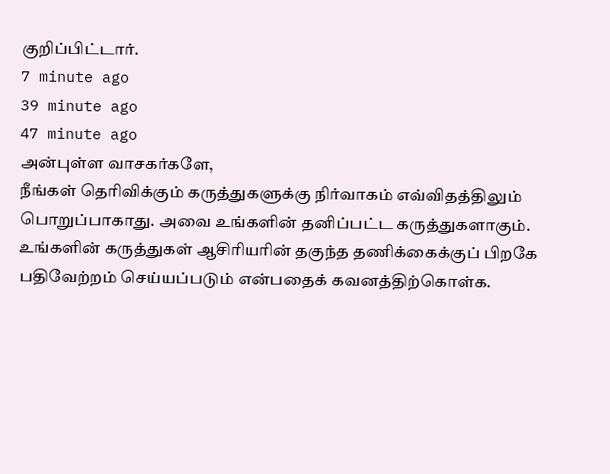குறிப்பிட்டார்.
7 minute ago
39 minute ago
47 minute ago
அன்புள்ள வாசகர்களே,
நீங்கள் தெரிவிக்கும் கருத்துகளுக்கு நிர்வாகம் எவ்விதத்திலும் பொறுப்பாகாது. அவை உங்களின் தனிப்பட்ட கருத்துகளாகும். உங்களின் கருத்துகள் ஆசிரியரின் தகுந்த தணிக்கைக்குப் பிறகே பதிவேற்றம் செய்யப்படும் என்பதைக் கவனத்திற்கொள்க.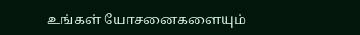உங்கள் யோசனைகளையும்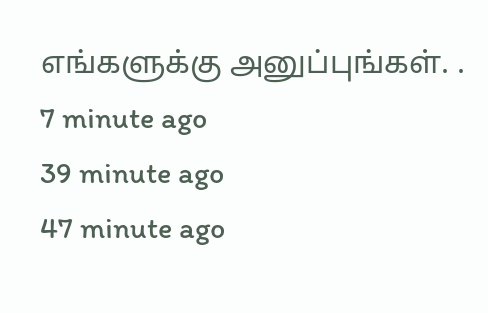எங்களுக்கு அனுப்புங்கள். .
7 minute ago
39 minute ago
47 minute ago